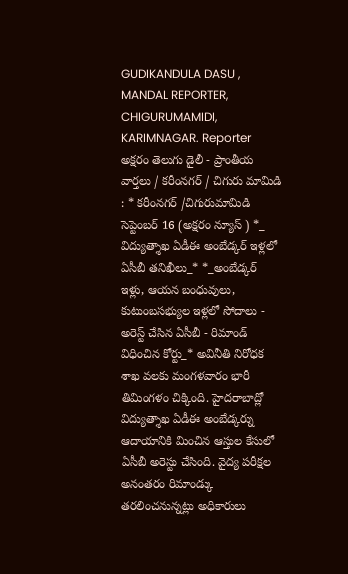GUDIKANDULA DASU , MANDAL REPORTER, CHIGURUMAMIDI, KARIMNAGAR. Reporter
అక్షరం తెలుగు డైలీ - ప్రాంతీయ వార్తలు / కరీంనగర్ / చిగురు మామిడి : * కరీంనగర్ /చిగురుమామిడి సెప్టెంబర్ 16 (అక్షరం న్యూస్ ) *_ విద్యుత్శాఖ ఏడీఈ అంబేడ్కర్ ఇళ్లలో ఏసీబీ తనిఖీలు_* *_అంబేడ్కర్ ఇళ్లు, ఆయన బంధువులు, కుటుంబసభ్యుల ఇళ్లలో సోదాలు - అరెస్ట్ చేసిన ఏసీబీ - రిమాండ్ విధించిన కోర్టు_* అవినీతి నిరోధక శాఖ వలకు మంగళవారం భారీ తిమింగళం చిక్కింది. హైదరాబాద్లో విద్యుత్శాఖ ఏడీఈ అంబేడ్కర్ను ఆదాయానికి మించిన ఆస్తుల కేసులో ఏసీబీ అరెస్టు చేసింది. వైద్య పరీక్షల అనంతరం రిమాండ్కు తరలించనున్నట్లు అధికారులు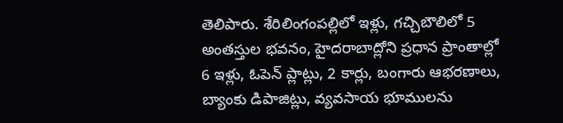తెలిపారు. శేరిలింగంపల్లిలో ఇళ్లు, గచ్చిబౌలిలో 5 అంతస్తుల భవనం, హైదరాబాద్లోని ప్రధాన ప్రాంతాల్లో 6 ఇళ్లు, ఓపెన్ ప్లాట్లు, 2 కార్లు, బంగారు ఆభరణాలు, బ్యాంకు డిపాజిట్లు, వ్యవసాయ భూములను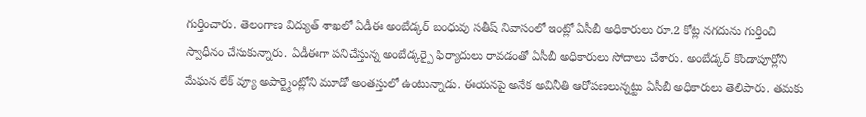గుర్తించారు. తెలంగాణ విద్యుత్ శాఖలో ఏడీఈ అంబేడ్కర్ బంధువు సతీష్ నివాసంలో ఇంట్లో ఏసీబీ అధికారులు రూ.2 కోట్ల నగదును గుర్తించి స్వాధీనం చేసుకున్నారు. ఏడీఈగా పనిచేస్తున్న అంబేడ్కర్పై ఫిర్యాదులు రావడంతో ఏసీబీ అధికారులు సోదాలు చేశారు. అంబేడ్కర్ కొండాపూర్లోని మేఘన లేక్ వ్యూ అపార్ట్మెంట్లోని మూడో అంతస్తులో ఉంటున్నాడు. ఈయనపై అనేక అవినీతి ఆరోపణలున్నట్టు ఏసీబీ అధికారులు తెలిపారు. తమకు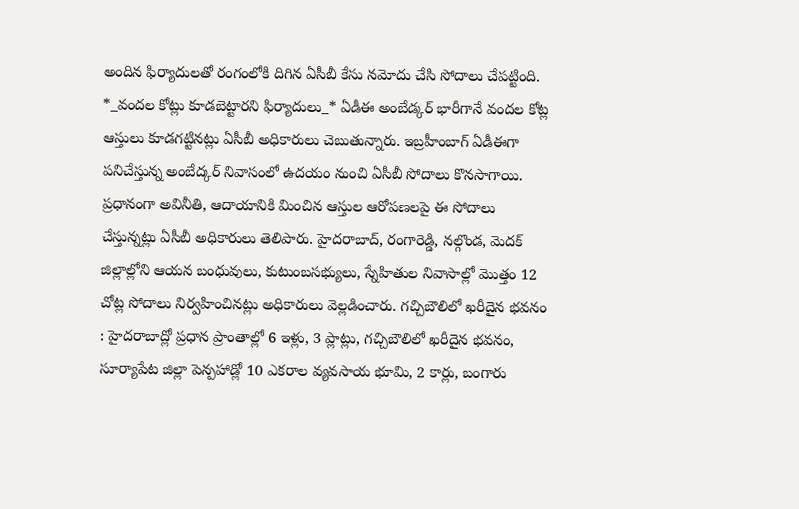అందిన ఫిర్యాదులతో రంగంలోకి దిగిన ఏసీబీ కేసు నమోదు చేసి సోదాలు చేపట్టింది. *_వందల కోట్లు కూడబెట్టారని ఫిర్యాదులు_* ఏడీఈ అంబేడ్కర్ భారీగానే వందల కోట్ల ఆస్తులు కూడగట్టినట్లు ఏసీబీ అధికారులు చెబుతున్నారు. ఇబ్రహీంబాగ్ ఏడీఈగా పనిచేస్తున్న అంబేద్కర్ నివాసంలో ఉదయం నుంచి ఏసీబీ సోదాలు కొనసాగాయి. ప్రధానంగా అవినీతి, ఆదాయానికి మించిన ఆస్తుల ఆరోపణలపై ఈ సోదాలు చేస్తున్నట్లు ఏసీబీ అధికారులు తెలిపారు. హైదరాబాద్, రంగారెడ్డి, నల్గొండ, మెదక్ జిల్లాల్లోని ఆయన బంధువులు, కుటుంబసభ్యులు, స్నేహితుల నివాసాల్లో మొత్తం 12 చోట్ల సోదాలు నిర్వహించినట్లు అధికారులు వెల్లడించారు. గచ్చిబౌలిలో ఖరీదైన భవనం : హైదరాబాద్లో ప్రధాన ప్రాంతాల్లో 6 ఇళ్లు, 3 ప్లాట్లు, గచ్చిబౌలిలో ఖరీదైన భవనం, సూర్యాపేట జిల్లా పెన్పహాడ్లో 10 ఎకరాల వ్యవసాయ భూమి, 2 కార్లు, బంగారు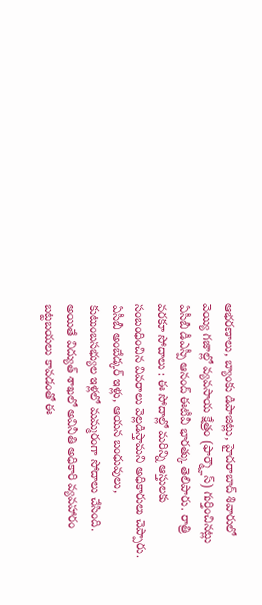ఆభరణాలు, బ్యాంకు డిపాజిట్లు, హైదరాబాద్ శివారులో వెయ్యి గజాల్లో వ్యవసాయ క్షేత్రం (ఫార్మ్హౌస్) గుర్తించినట్లు ఏసీబీ డీఎస్పీ ఆనంద్ ఈటీవీ భారత్కు తెలిపారు. రాత్రి వరకూ సోదాలు : ఈ సోదాల్లో మరిన్ని ఆస్తులకు సంబంధించిన వివరాలు వెల్లడిస్తామని అధికారులు చెప్పారు. ఏసీబీ అంబేడ్కర్ ఇళ్లు, ఆయన బంధువులు, కుటుంబసభ్యుల ఇళ్లలో మమ్మరంగా సోదాలు చేసింది. అయితే విద్యుత్ శాఖలో అవినీతి అధికారి వ్యవహారం బట్టబయలు కావడంతో ఈ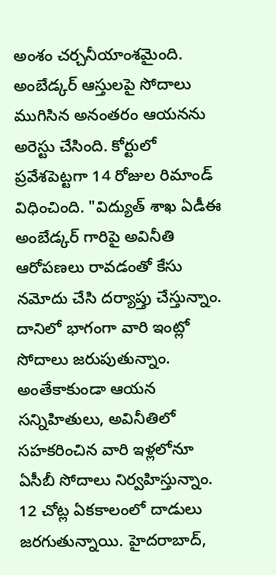అంశం చర్చనీయాంశమైంది. అంబేడ్కర్ ఆస్తులపై సోదాలు ముగిసిన అనంతరం ఆయనను అరెస్టు చేసింది. కోర్టులో ప్రవేశపెట్టగా 14 రోజుల రిమాండ్ విధించింది. "విద్యుత్ శాఖ ఏడీఈ అంబేడ్కర్ గారిపై అవినీతి ఆరోపణలు రావడంతో కేసు నమోదు చేసి దర్యాప్తు చేస్తున్నాం. దానిలో భాగంగా వారి ఇంట్లో సోదాలు జరుపుతున్నాం. అంతేకాకుండా ఆయన సన్నిహితులు, అవినీతిలో సహకరించిన వారి ఇళ్లలోనూ ఏసీబీ సోదాలు నిర్వహిస్తున్నాం. 12 చోట్ల ఏకకాలంలో దాడులు జరగుతున్నాయి. హైదరాబాద్,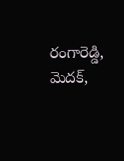రంగారెడ్డి, మెదక్,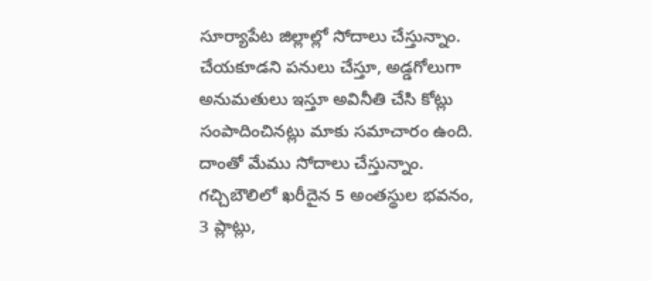సూర్యాపేట జిల్లాల్లో సోదాలు చేస్తున్నాం. చేయకూడని పనులు చేస్తూ, అడ్డగోలుగా అనుమతులు ఇస్తూ అవినీతి చేసి కోట్లు సంపాదించినట్లు మాకు సమాచారం ఉంది. దాంతో మేము సోదాలు చేస్తున్నాం. గచ్చిబౌలిలో ఖరీదైన 5 అంతస్థుల భవనం, 3 ప్లాట్లు,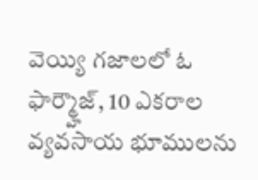వెయ్యి గజాలలో ఓ ఫార్మ్హౌజ్, 10 ఎకరాల వ్యవసాయ భూములను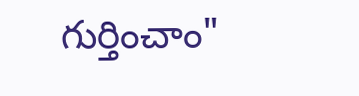గుర్తించాం"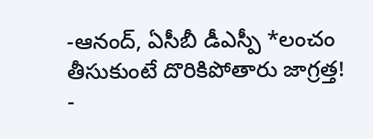-ఆనంద్, ఏసీబీ డీఎస్పీ *లంచం తీసుకుంటే దొరికిపోతారు జాగ్రత్త! -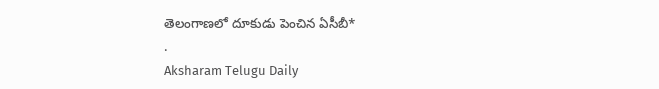తెలంగాణలో దూకుడు పెంచిన ఏసీబీ*
.
Aksharam Telugu Daily